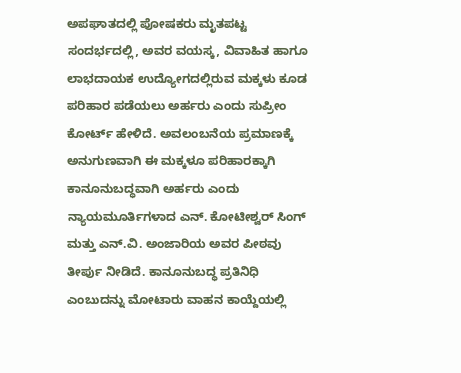ಅಪಘಾತದಲ್ಲಿ ಪೋಷಕರು ಮೃತಪಟ್ಟ ಸಂದರ್ಭದಲ್ಲಿ, ಅವರ ವಯಸ್ಕ, ವಿವಾಹಿತ ಹಾಗೂ ಲಾಭದಾಯಕ ಉದ್ಯೋಗದಲ್ಲಿರುವ ಮಕ್ಕಳು ಕೂಡ ಪರಿಹಾರ ಪಡೆಯಲು ಅರ್ಹರು ಎಂದು ಸುಪ್ರೀಂ ಕೋರ್ಟ್ ಹೇಳಿದೆ. ಅವಲಂಬನೆಯ ಪ್ರಮಾಣಕ್ಕೆ ಅನುಗುಣವಾಗಿ ಈ ಮಕ್ಕಳೂ ಪರಿಹಾರಕ್ಕಾಗಿ ಕಾನೂನುಬದ್ಧವಾಗಿ ಅರ್ಹರು ಎಂದು ನ್ಯಾಯಮೂರ್ತಿಗಳಾದ ಎನ್. ಕೋಟೀಶ್ವರ್ ಸಿಂಗ್ ಮತ್ತು ಎನ್.ವಿ. ಅಂಜಾರಿಯ ಅವರ ಪೀಠವು ತೀರ್ಪು ನೀಡಿದೆ. ಕಾನೂನುಬದ್ಧ ಪ್ರತಿನಿಧಿ ಎಂಬುದನ್ನು ಮೋಟಾರು ವಾಹನ ಕಾಯ್ದೆಯಲ್ಲಿ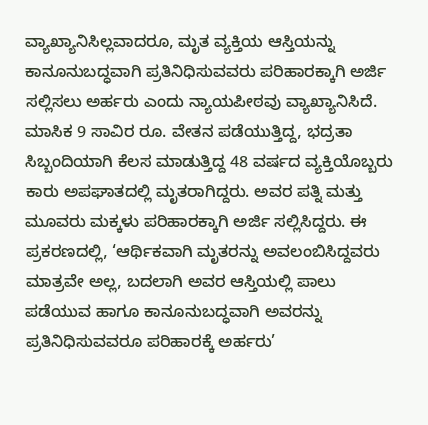ವ್ಯಾಖ್ಯಾನಿಸಿಲ್ಲವಾದರೂ, ಮೃತ ವ್ಯಕ್ತಿಯ ಆಸ್ತಿಯನ್ನು ಕಾನೂನುಬದ್ಧವಾಗಿ ಪ್ರತಿನಿಧಿಸುವವರು ಪರಿಹಾರಕ್ಕಾಗಿ ಅರ್ಜಿ ಸಲ್ಲಿಸಲು ಅರ್ಹರು ಎಂದು ನ್ಯಾಯಪೀಠವು ವ್ಯಾಖ್ಯಾನಿಸಿದೆ.
ಮಾಸಿಕ 9 ಸಾವಿರ ರೂ. ವೇತನ ಪಡೆಯುತ್ತಿದ್ದ, ಭದ್ರತಾ ಸಿಬ್ಬಂದಿಯಾಗಿ ಕೆಲಸ ಮಾಡುತ್ತಿದ್ದ 48 ವರ್ಷದ ವ್ಯಕ್ತಿಯೊಬ್ಬರು ಕಾರು ಅಪಘಾತದಲ್ಲಿ ಮೃತರಾಗಿದ್ದರು. ಅವರ ಪತ್ನಿ ಮತ್ತು ಮೂವರು ಮಕ್ಕಳು ಪರಿಹಾರಕ್ಕಾಗಿ ಅರ್ಜಿ ಸಲ್ಲಿಸಿದ್ದರು. ಈ ಪ್ರಕರಣದಲ್ಲಿ, ‘ಆರ್ಥಿಕವಾಗಿ ಮೃತರನ್ನು ಅವಲಂಬಿಸಿದ್ದವರು ಮಾತ್ರವೇ ಅಲ್ಲ, ಬದಲಾಗಿ ಅವರ ಆಸ್ತಿಯಲ್ಲಿ ಪಾಲು ಪಡೆಯುವ ಹಾಗೂ ಕಾನೂನುಬದ್ಧವಾಗಿ ಅವರನ್ನು ಪ್ರತಿನಿಧಿಸುವವರೂ ಪರಿಹಾರಕ್ಕೆ ಅರ್ಹರು’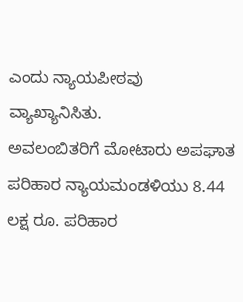ಎಂದು ನ್ಯಾಯಪೀಠವು ವ್ಯಾಖ್ಯಾನಿಸಿತು.
ಅವಲಂಬಿತರಿಗೆ ಮೋಟಾರು ಅಪಘಾತ ಪರಿಹಾರ ನ್ಯಾಯಮಂಡಳಿಯು 8.44 ಲಕ್ಷ ರೂ. ಪರಿಹಾರ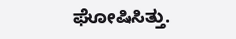ಘೋಷಿಸಿತ್ತು.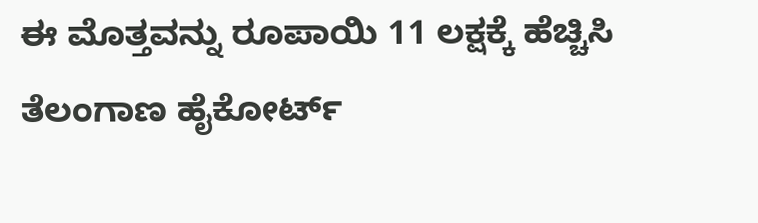ಈ ಮೊತ್ತವನ್ನು ರೂಪಾಯಿ 11 ಲಕ್ಷಕ್ಕೆ ಹೆಚ್ಚಿಸಿ ತೆಲಂಗಾಣ ಹೈಕೋರ್ಟ್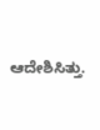ಆದೇಶಿಸಿತ್ತು.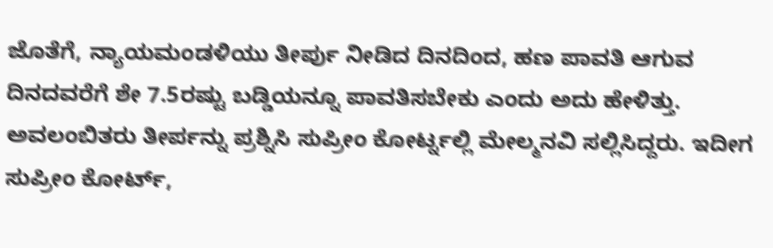ಜೊತೆಗೆ, ನ್ಯಾಯಮಂಡಳಿಯು ತೀರ್ಪು ನೀಡಿದ ದಿನದಿಂದ, ಹಣ ಪಾವತಿ ಆಗುವ ದಿನದವರೆಗೆ ಶೇ 7.5ರಷ್ಟು ಬಡ್ಡಿಯನ್ನೂ ಪಾವತಿಸಬೇಕು ಎಂದು ಅದು ಹೇಳಿತ್ತು. ಅವಲಂಬಿತರು ತೀರ್ಪನ್ನು ಪ್ರಶ್ನಿಸಿ ಸುಪ್ರೀಂ ಕೋರ್ಟ್ನಲ್ಲಿ ಮೇಲ್ಮನವಿ ಸಲ್ಲಿಸಿದ್ದರು. ಇದೀಗ ಸುಪ್ರೀಂ ಕೋರ್ಟ್,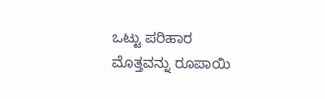ಒಟ್ಟು ಪರಿಹಾರ ಮೊತ್ತವನ್ನು ರೂಪಾಯಿ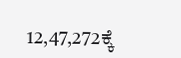12,47,272ಕ್ಕೆ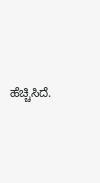ಹೆಚ್ಚಿಸಿದೆ.